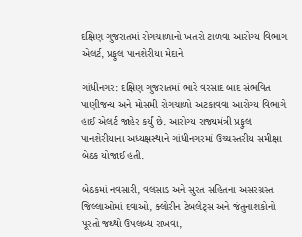દક્ષિણ ગુજરાતમાં રોગચાળાનો ખતરો ટાળવા આરોગ્ય વિભાગ એલર્ટ, પ્રફુલ પાનશેરીયા મેદાને

ગાંધીનગર: દક્ષિણ ગુજરાતમાં ભારે વરસાદ બાદ સંભવિત પાણીજન્ય અને મોસમી રોગચાળો અટકાવવા આરોગ્ય વિભાગે હાઈ એલર્ટ જાહેર કર્યું છે. આરોગ્ય રાજ્યમંત્રી પ્રફુલ પાનશેરીયાના અધ્યક્ષસ્થાને ગાંધીનગરમાં ઉચ્ચસ્તરીય સમીક્ષા બેઠક યોજાઈ હતી.

બેઠકમાં નવસારી, વલસાડ અને સુરત સહિતના અસરગ્રસ્ત જિલ્લાઓમાં દવાઓ, ક્લોરીન ટેબલેટ્સ અને જંતુનાશકોનો પૂરતો જથ્થો ઉપલબ્ધ રાખવા,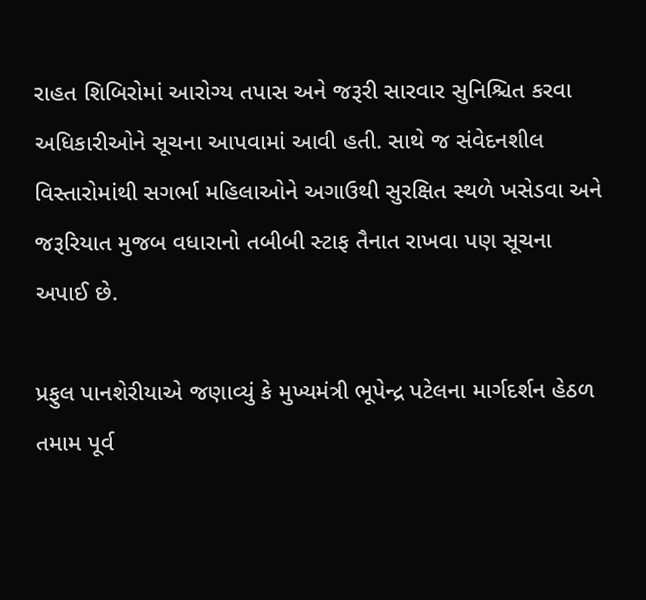રાહત શિબિરોમાં આરોગ્ય તપાસ અને જરૂરી સારવાર સુનિશ્ચિત કરવા અધિકારીઓને સૂચના આપવામાં આવી હતી. સાથે જ સંવેદનશીલ વિસ્તારોમાંથી સગર્ભા મહિલાઓને અગાઉથી સુરક્ષિત સ્થળે ખસેડવા અને જરૂરિયાત મુજબ વધારાનો તબીબી સ્ટાફ તૈનાત રાખવા પણ સૂચના અપાઈ છે.

પ્રફુલ પાનશેરીયાએ જણાવ્યું કે મુખ્યમંત્રી ભૂપેન્દ્ર પટેલના માર્ગદર્શન હેઠળ તમામ પૂર્વ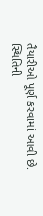તૈયારીઓ પૂર્ણ કરવામાં આવી છે. સ્થિતિની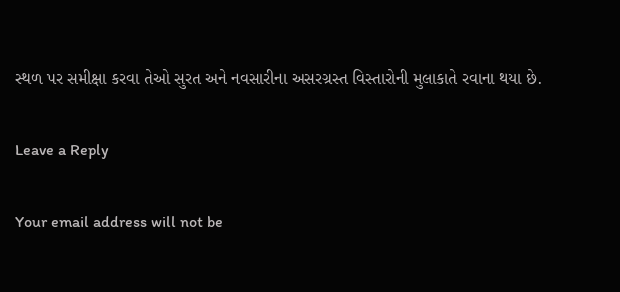સ્થળ પર સમીક્ષા કરવા તેઓ સુરત અને નવસારીના અસરગ્રસ્ત વિસ્તારોની મુલાકાતે રવાના થયા છે.

Leave a Reply

Your email address will not be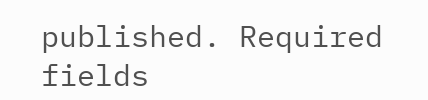published. Required fields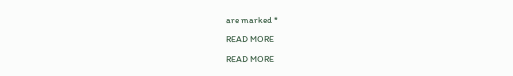are marked *

READ MORE

READ MORE